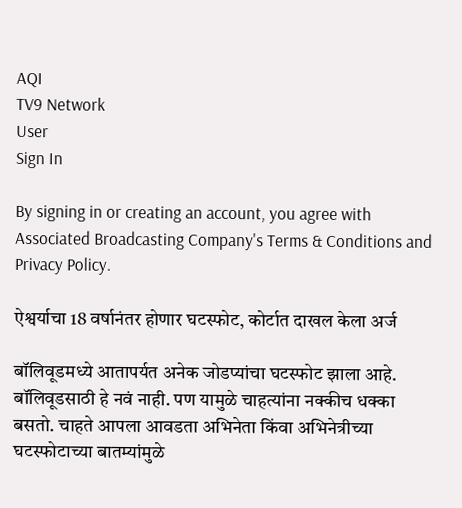AQI
TV9 Network
User
Sign In

By signing in or creating an account, you agree with Associated Broadcasting Company's Terms & Conditions and Privacy Policy.

ऐश्वर्याचा 18 वर्षानंतर होणार घटस्फोट, कोर्टात दाखल केला अर्ज

बॉलिवूडमध्ये आतापर्यत अनेक जोडप्यांचा घटस्फोट झाला आहे. बॉलिवूडसाठी हे नवं नाही. पण यामुळे चाहत्यांना नक्कीच धक्का बसतो. चाहते आपला आवडता अभिनेता किंवा अभिनेत्रीच्या घटस्फोटाच्या बातम्यांमुळे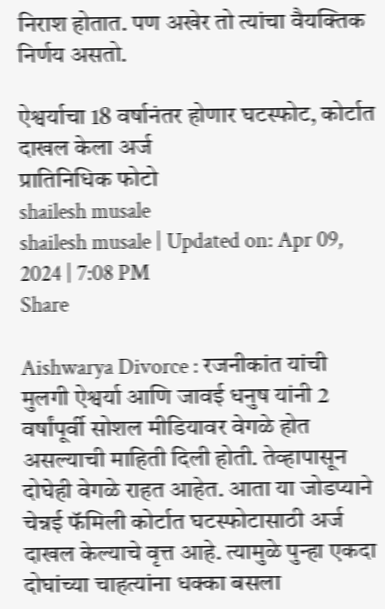निराश होतात. पण अखेर तो त्यांचा वैयक्तिक निर्णय असतो.

ऐश्वर्याचा 18 वर्षानंतर होणार घटस्फोट, कोर्टात दाखल केला अर्ज
प्रातिनिधिक फोटो
shailesh musale
shailesh musale | Updated on: Apr 09, 2024 | 7:08 PM
Share

Aishwarya Divorce : रजनीकांत यांची मुलगी ऐश्वर्या आणि जावई धनुष यांनी 2 वर्षांपूर्वी सोशल मीडियावर वेगळे होत असल्याची माहिती दिली होती. तेव्हापासून दोघेही वेगळे राहत आहेत. आता या जोडप्याने चेन्नई फॅमिली कोर्टात घटस्फोटासाठी अर्ज दाखल केल्याचे वृत्त आहे. त्यामुळे पुन्हा एकदा दोघांच्या चाहत्यांना धक्का बसला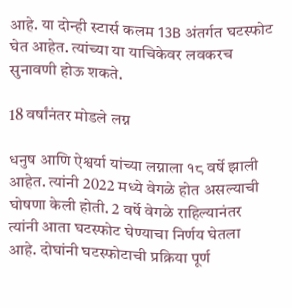आहे. या दोन्ही स्टार्स कलम 13B अंतर्गत घटस्फोट घेत आहेत. त्यांच्या या याचिकेवर लवकरच सुनावणी होऊ शकते.

18 वर्षांनंतर मोडले लग्न

धनुष आणि ऐश्वर्या यांच्या लग्नाला १८ वर्षे झाली आहेत. त्यांनी 2022 मध्ये वेगळे होत असल्याची घोषणा केली होती. 2 वर्षे वेगळे राहिल्यानंतर त्यांनी आता घटस्फोट घेण्याचा निर्णय घेतला आहे. दोघांनी घटस्फोटाची प्रक्रिया पूर्ण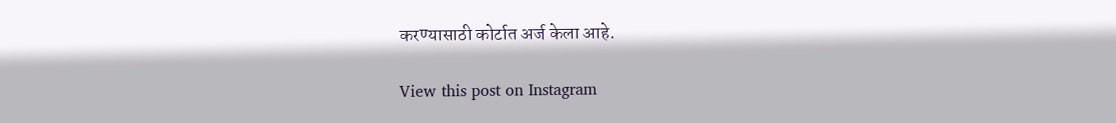करण्यासाठी कोर्टात अर्ज केला आहे.

View this post on Instagram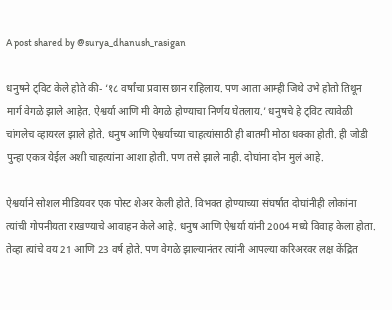A post shared by @surya_dhanush_rasigan

धनुषने ट्विट केले होते की- ‘१८ वर्षांचा प्रवास छान राहिलाय. पण आता आम्ही जिथे उभे होतो तिथून मार्ग वेगळे झाले आहेत. ऐश्वर्या आणि मी वेगळे होण्याचा निर्णय घेतलाय.’ धनुषचे हे ट्विट त्यावेळी चांगलेच व्हायरल झाले होते. धनुष आणि ऐश्वर्याच्या चाहत्यांसाठी ही बातमी मोठा धक्का होती. ही जोडी पुन्हा एकत्र येईल अशी चाहत्यांना आशा होती. पण तसे झाले नाही. दोघांना दोन मुलं आहे.

ऐश्वर्याने सोशल मीडियवर एक पोस्ट शेअर केली होते. विभक्त होण्याच्या संघर्षात दोघांनीही लोकांना त्यांची गोपनीयता राखण्याचे आवाहन केले आहे. धनुष आणि ऐश्वर्या यांनी 2004 मध्ये विवाह केला होता. तेव्हा त्यांचे वय 21 आणि 23 वर्ष होते. पण वेगळे झाल्यानंतर त्यांनी आपल्या करिअरवर लक्ष केंद्रित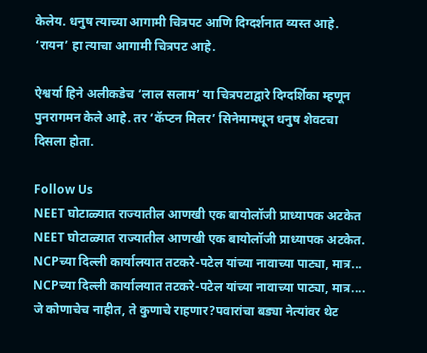केलेय. धनुष त्याच्या आगामी चित्रपट आणि दिग्दर्शनात व्यस्त आहे. ‘रायन’ हा त्याचा आगामी चित्रपट आहे.

ऐश्वर्या हिने अलीकडेच ‘लाल सलाम’ या चित्रपटाद्वारे दिग्दर्शिका म्हणून पुनरागमन केले आहे. तर ‘कॅप्टन मिलर’ सिनेमामधून धनुष शेवटचा दिसला होता.

Follow Us
NEET घोटाळ्यात राज्यातील आणखी एक बायोलॉजी प्राध्यापक अटकेत
NEET घोटाळ्यात राज्यातील आणखी एक बायोलॉजी प्राध्यापक अटकेत.
NCPच्या दिल्ली कार्यालयात तटकरे-पटेल यांच्या नावाच्या पाट्या, मात्र...
NCPच्या दिल्ली कार्यालयात तटकरे-पटेल यांच्या नावाच्या पाट्या, मात्र....
जे कोणाचेच नाहीत, ते कुणाचे राहणार?पवारांचा बड्या नेत्यांवर थेट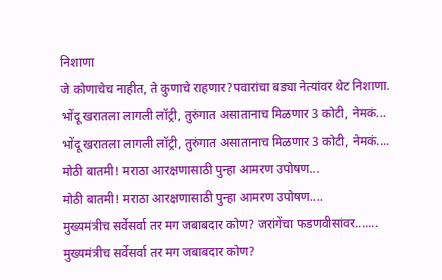निशाणा
जे कोणाचेच नाहीत, ते कुणाचे राहणार?पवारांचा बड्या नेत्यांवर थेट निशाणा.
भोंदू खरातला लागली लॉट्री, तुरुंगात असातानाच मिळणार 3 कोटी, नेमकं...
भोंदू खरातला लागली लॉट्री, तुरुंगात असातानाच मिळणार 3 कोटी, नेमकं....
मोठी बातमी! मराठा आरक्षणासाठी पुन्हा आमरण उपोषण...
मोठी बातमी! मराठा आरक्षणासाठी पुन्हा आमरण उपोषण....
मुख्यमंत्रीच सर्वेसर्वा तर मग जबाबदार कोण? जरांगेंचा फडणवीसांवर.......
मुख्यमंत्रीच सर्वेसर्वा तर मग जबाबदार कोण?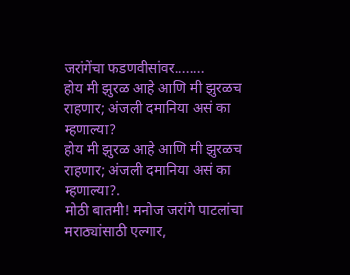जरांगेंचा फडणवीसांवर........
होय मी झुरळ आहे आणि मी झुरळच राहणार; अंजली दमानिया असं का म्हणाल्या?
होय मी झुरळ आहे आणि मी झुरळच राहणार; अंजली दमानिया असं का म्हणाल्या?.
मोठी बातमी! मनोज जरांगे पाटलांचा मराठ्यांसाठी एल्गार,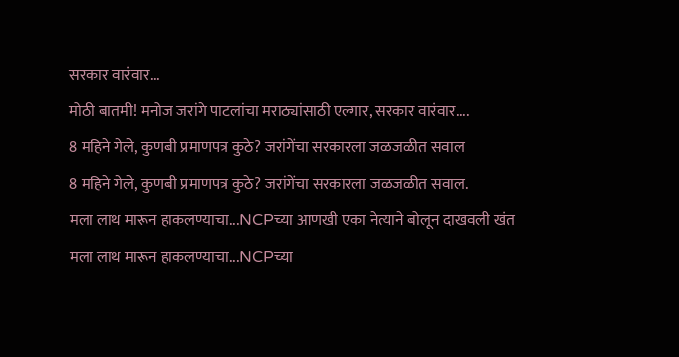सरकार वारंवार...
मोठी बातमी! मनोज जरांगे पाटलांचा मराठ्यांसाठी एल्गार, सरकार वारंवार....
8 महिने गेले, कुणबी प्रमाणपत्र कुठे? जरांगेंचा सरकारला जळजळीत सवाल
8 महिने गेले, कुणबी प्रमाणपत्र कुठे? जरांगेंचा सरकारला जळजळीत सवाल.
मला लाथ मारून हाकलण्याचा...NCPच्या आणखी एका नेत्याने बोलून दाखवली खंत
मला लाथ मारून हाकलण्याचा...NCPच्या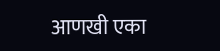आणखी एका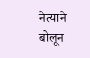नेत्याने बोलून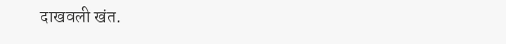दाखवली खंत.